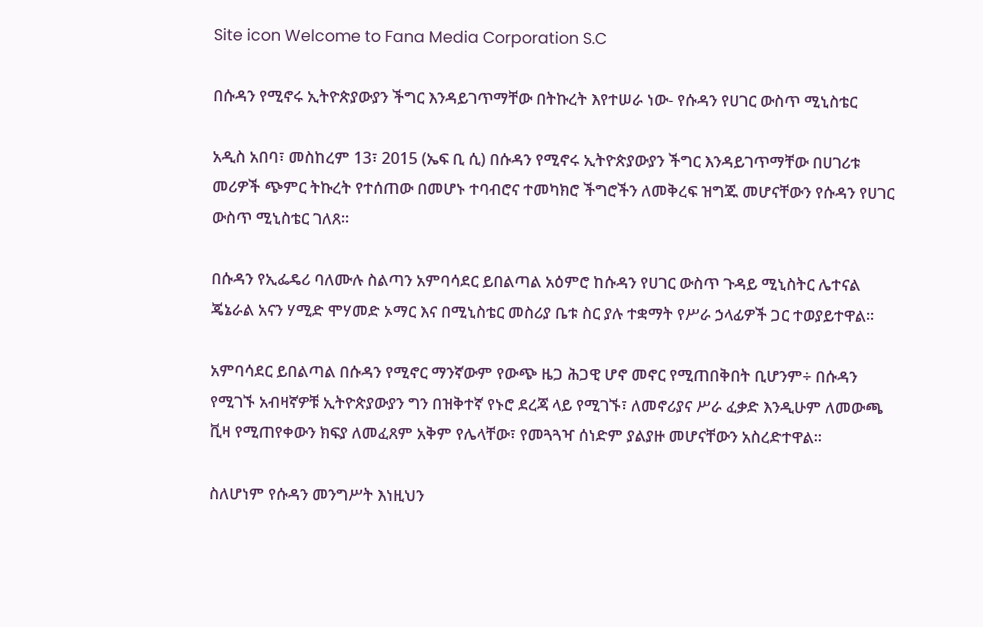Site icon Welcome to Fana Media Corporation S.C

በሱዳን የሚኖሩ ኢትዮጵያውያን ችግር እንዳይገጥማቸው በትኩረት እየተሠራ ነው- የሱዳን የሀገር ውስጥ ሚኒስቴር

አዲስ አበባ፣ መስከረም 13፣ 2015 (ኤፍ ቢ ሲ) በሱዳን የሚኖሩ ኢትዮጵያውያን ችግር እንዳይገጥማቸው በሀገሪቱ መሪዎች ጭምር ትኩረት የተሰጠው በመሆኑ ተባብሮና ተመካክሮ ችግሮችን ለመቅረፍ ዝግጁ መሆናቸውን የሱዳን የሀገር ውስጥ ሚኒስቴር ገለጸ፡፡

በሱዳን የኢፌዴሪ ባለሙሉ ስልጣን አምባሳደር ይበልጣል አዕምሮ ከሱዳን የሀገር ውስጥ ጉዳይ ሚኒስትር ሌተናል ጄኔራል አናን ሃሚድ ሞሃመድ ኦማር እና በሚኒስቴር መስሪያ ቤቱ ስር ያሉ ተቋማት የሥራ ኃላፊዎች ጋር ተወያይተዋል፡፡

አምባሳደር ይበልጣል በሱዳን የሚኖር ማንኛውም የውጭ ዜጋ ሕጋዊ ሆኖ መኖር የሚጠበቅበት ቢሆንም÷ በሱዳን የሚገኙ አብዛኛዎቹ ኢትዮጵያውያን ግን በዝቅተኛ የኑሮ ደረጃ ላይ የሚገኙ፣ ለመኖሪያና ሥራ ፈቃድ እንዲሁም ለመውጫ ቪዛ የሚጠየቀውን ክፍያ ለመፈጸም አቅም የሌላቸው፣ የመጓጓዣ ሰነድም ያልያዙ መሆናቸውን አስረድተዋል፡፡

ስለሆነም የሱዳን መንግሥት እነዚህን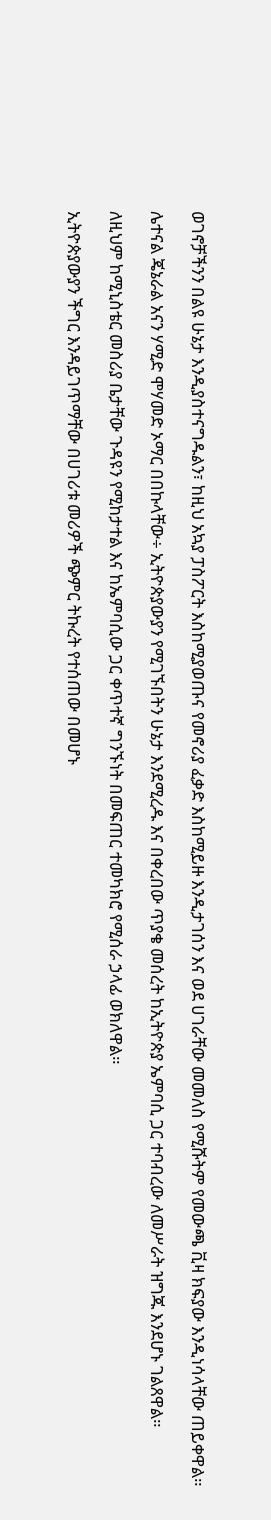ወገኖቻችንን በልዩ ሁኔታ እንዲያስተናግዱልን፣ ከዚህ አኳያ ፓስፖርት እስከሚያወጡና የመኖሪያ ፈቃድ እስከሚይዙ እንዲታገሰን እና ወደ ሀገራቸው መመለስ የሚሹትም የመውጫ ቪዛ ክፍያው እንዲነሳላቸው ጠይቀዋል።

ሌተናል ጄኔራል አናን ሃሚድ ሞሃመድ ኦማር በበኩላቸው÷ ኢትዮጵያውያን የሚገኙበትን ሁኔታ እንደሚረዱ እና በቀረበው ጥያቄ መሰረት ከኢትዮጵያ ኤምባሲ ጋር ተባብረው ለመሥራት ዝግጁ እንደሆኑ ገልጸዋል።

ለዚህም ከሚኒስቴር መስሪያ ቤታቸው ጉዳዩን የሚከታተል እና ከኤምባሲው ጋር ቀጥተኛ ግንኙነት በመፍጠር ተመካክሮ የሚሰራ ኃላፊ ወክለዋል።

ኢትዮጵያውያን ችግር እንዳይገጥማቸው በሀገሪቱ መሪዎች ጭምር ትኩረት የተሰጠው በመሆኑ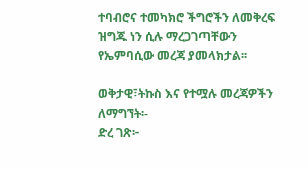ተባብሮና ተመካክሮ ችግሮችን ለመቅረፍ ዝግጁ ነን ሲሉ ማረጋገጣቸውን የኤምባሲው መረጃ ያመላክታል፡፡

ወቅታዊ፣ትኩስ እና የተሟሉ መረጃዎችን ለማግኘት፡-
ድረ ገጽ፦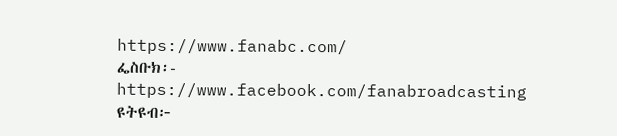https://www.fanabc.com/
ፌስቡክ፡- https://www.facebook.com/fanabroadcasting
ዩትዩብ፦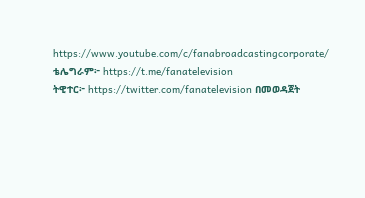https://www.youtube.com/c/fanabroadcastingcorporate/
ቴሌግራም፦ https://t.me/fanatelevision
ትዊተር፦ https://twitter.com/fanatelevision በመወዳጀት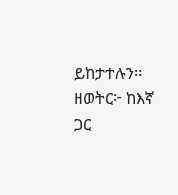ይከታተሉን፡፡
ዘወትር፦ ከእኛ ጋር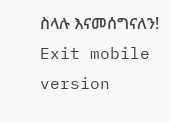ስላሉ እናመሰግናለን!
Exit mobile version